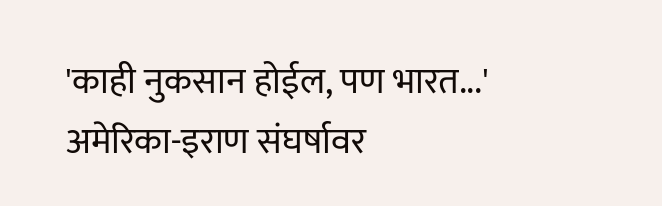'काही नुकसान होईल, पण भारत...' अमेरिका-इराण संघर्षावर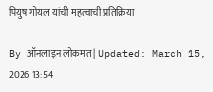पियुष गोयल यांची महत्वाची प्रतिक्रिया

By ऑनलाइन लोकमत | Updated: March 15, 2026 13:54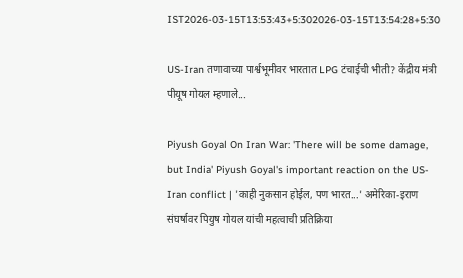IST2026-03-15T13:53:43+5:302026-03-15T13:54:28+5:30

US-Iran तणावाच्या पार्श्वभूमीवर भारतात LPG टंचाईची भीती? केंद्रीय मंत्री पीयूष गोयल म्हणाले...

Piyush Goyal On Iran War: 'There will be some damage, but India' Piyush Goyal's important reaction on the US-Iran conflict | 'काही नुकसान होईल, पण भारत...' अमेरिका-इराण संघर्षावर पियुष गोयल यांची महत्वाची प्रतिक्रिया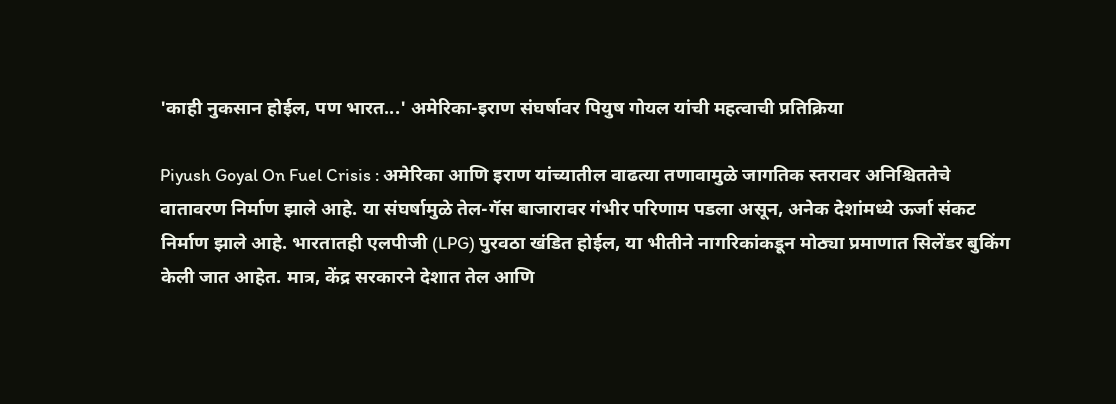'काही नुकसान होईल, पण भारत...' अमेरिका-इराण संघर्षावर पियुष गोयल यांची महत्वाची प्रतिक्रिया

Piyush Goyal On Fuel Crisis : अमेरिका आणि इराण यांच्यातील वाढत्या तणावामुळे जागतिक स्तरावर अनिश्चिततेचे वातावरण निर्माण झाले आहे. या संघर्षामुळे तेल-गॅस बाजारावर गंभीर परिणाम पडला असून, अनेक देशांमध्ये ऊर्जा संकट निर्माण झाले आहे. भारतातही एलपीजी (LPG) पुरवठा खंडित होईल, या भीतीने नागरिकांकडून मोठ्या प्रमाणात सिलेंडर बुकिंग केली जात आहेत. मात्र, केंद्र सरकारने देशात तेल आणि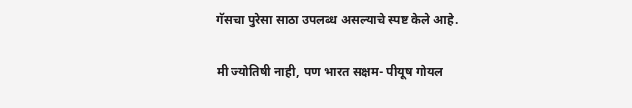गॅसचा पुरेसा साठा उपलब्ध असल्याचे स्पष्ट केले आहे.

मी ज्योतिषी नाही, पण भारत सक्षम- पीयूष गोयल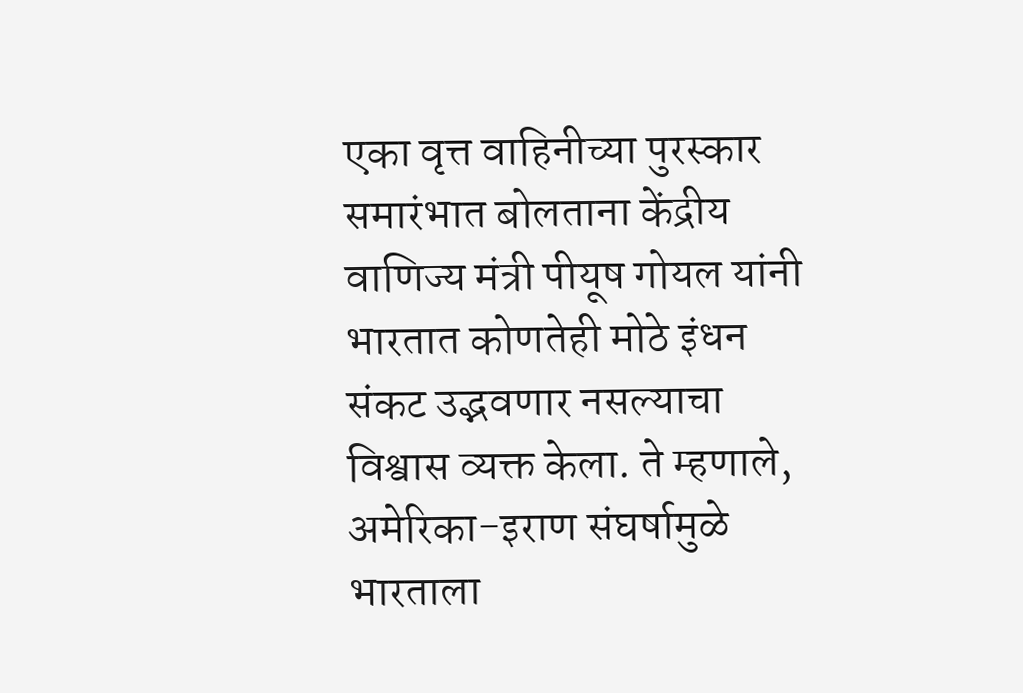एका वृत्त वाहिनीच्या पुरस्कार समारंभात बोलताना केंद्रीय वाणिज्य मंत्री पीयूष गोयल यांनी भारतात कोणतेही मोठे इंधन संकट उद्भवणार नसल्याचा विश्वास व्यक्त केला. ते म्हणाले, अमेरिका-इराण संघर्षामुळे भारताला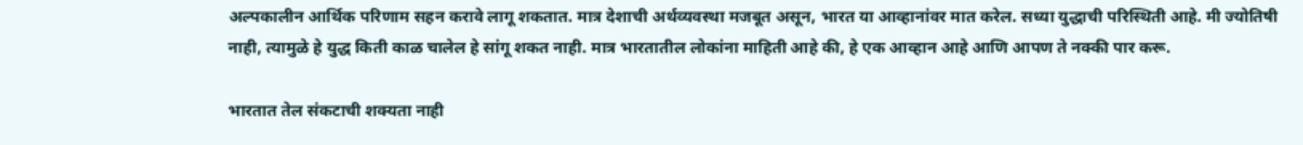अल्पकालीन आर्थिक परिणाम सहन करावे लागू शकतात. मात्र देशाची अर्थव्यवस्था मजबूत असून, भारत या आव्हानांवर मात करेल. सध्या युद्धाची परिस्थिती आहे. मी ज्योतिषी नाही, त्यामुळे हे युद्ध किती काळ चालेल हे सांगू शकत नाही. मात्र भारतातील लोकांना माहिती आहे की, हे एक आव्हान आहे आणि आपण ते नक्की पार करू.

भारतात तेल संकटाची शक्यता नाही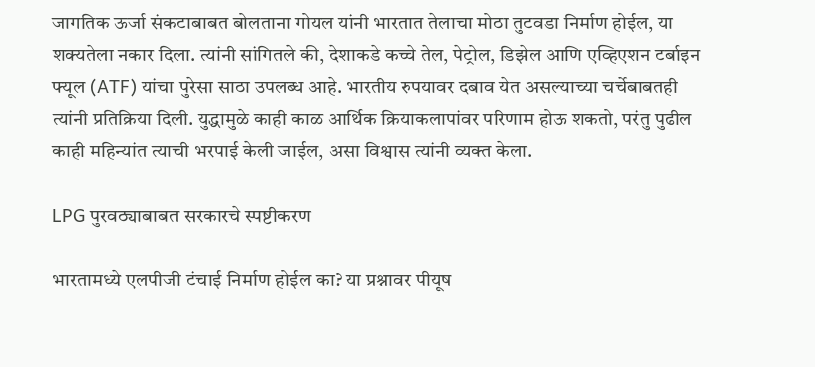जागतिक ऊर्जा संकटाबाबत बोलताना गोयल यांनी भारतात तेलाचा मोठा तुटवडा निर्माण होईल, या शक्यतेला नकार दिला. त्यांनी सांगितले की, देशाकडे कच्चे तेल, पेट्रोल, डिझेल आणि एव्हिएशन टर्बाइन फ्यूल (ATF) यांचा पुरेसा साठा उपलब्ध आहे. भारतीय रुपयावर दबाव येत असल्याच्या चर्चेबाबतही त्यांनी प्रतिक्रिया दिली. युद्धामुळे काही काळ आर्थिक क्रियाकलापांवर परिणाम होऊ शकतो, परंतु पुढील काही महिन्यांत त्याची भरपाई केली जाईल, असा विश्वास त्यांनी व्यक्त केला.

LPG पुरवठ्याबाबत सरकारचे स्पष्टीकरण

भारतामध्ये एलपीजी टंचाई निर्माण होईल का? या प्रश्नावर पीयूष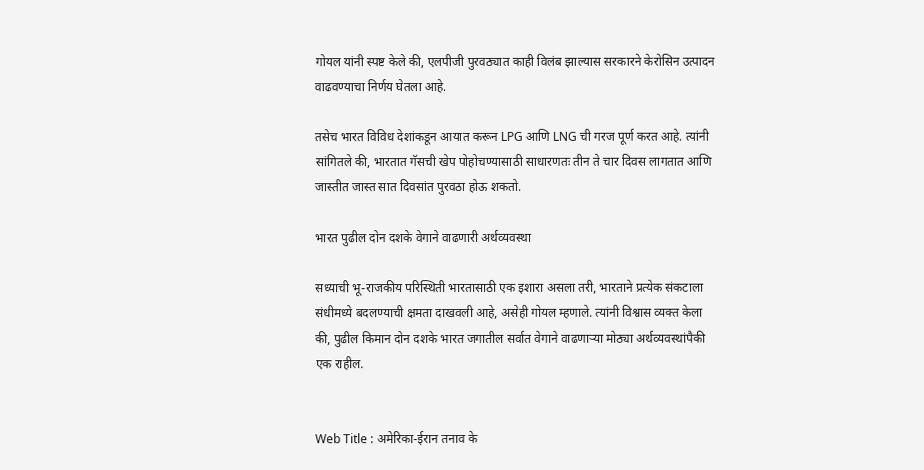गोयल यांनी स्पष्ट केले की, एलपीजी पुरवठ्यात काही विलंब झाल्यास सरकारने केरोसिन उत्पादन वाढवण्याचा निर्णय घेतला आहे.

तसेच भारत विविध देशांकडून आयात करून LPG आणि LNG ची गरज पूर्ण करत आहे. त्यांनी सांगितले की, भारतात गॅसची खेप पोहोचण्यासाठी साधारणतः तीन ते चार दिवस लागतात आणि जास्तीत जास्त सात दिवसांत पुरवठा होऊ शकतो.

भारत पुढील दोन दशके वेगाने वाढणारी अर्थव्यवस्था

सध्याची भू-राजकीय परिस्थिती भारतासाठी एक इशारा असला तरी, भारताने प्रत्येक संकटाला संधीमध्ये बदलण्याची क्षमता दाखवली आहे, असेही गोयल म्हणाले. त्यांनी विश्वास व्यक्त केला की, पुढील किमान दोन दशके भारत जगातील सर्वात वेगाने वाढणाऱ्या मोठ्या अर्थव्यवस्थांपैकी एक राहील.


Web Title : अमेरिका-ईरान तनाव के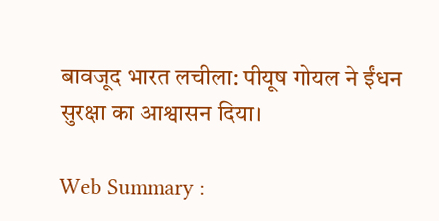बावजूद भारत लचीला: पीयूष गोयल ने ईंधन सुरक्षा का आश्वासन दिया।

Web Summary :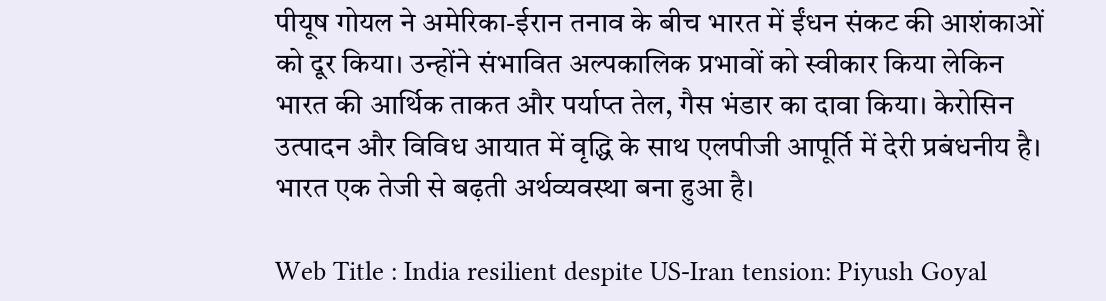पीयूष गोयल ने अमेरिका-ईरान तनाव के बीच भारत में ईंधन संकट की आशंकाओं को दूर किया। उन्होंने संभावित अल्पकालिक प्रभावों को स्वीकार किया लेकिन भारत की आर्थिक ताकत और पर्याप्त तेल, गैस भंडार का दावा किया। केरोसिन उत्पादन और विविध आयात में वृद्धि के साथ एलपीजी आपूर्ति में देरी प्रबंधनीय है। भारत एक तेजी से बढ़ती अर्थव्यवस्था बना हुआ है।

Web Title : India resilient despite US-Iran tension: Piyush Goyal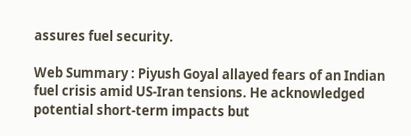assures fuel security.

Web Summary : Piyush Goyal allayed fears of an Indian fuel crisis amid US-Iran tensions. He acknowledged potential short-term impacts but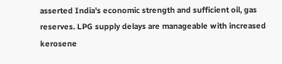asserted India's economic strength and sufficient oil, gas reserves. LPG supply delays are manageable with increased kerosene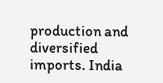production and diversified imports. India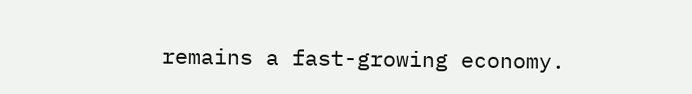remains a fast-growing economy.